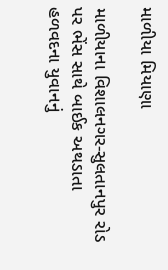માળીયા મિયાણા

માળીયાના વિશાલનગર-સુલતાનપુર રોડ પર ભેંસ સાથે બાઈક અથડાતા હળવદના યુવાનનું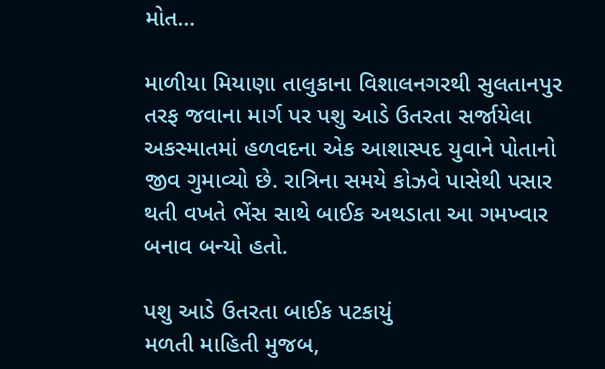મોત…

માળીયા મિયાણા તાલુકાના વિશાલનગરથી સુલતાનપુર તરફ જવાના માર્ગ પર પશુ આડે ઉતરતા સર્જાયેલા અકસ્માતમાં હળવદના એક આશાસ્પદ યુવાને પોતાનો જીવ ગુમાવ્યો છે. રાત્રિના સમયે કોઝવે પાસેથી પસાર થતી વખતે ભેંસ સાથે બાઈક અથડાતા આ ગમખ્વાર બનાવ બન્યો હતો.

પશુ આડે ઉતરતા બાઈક પટકાયું
મળતી માહિતી મુજબ,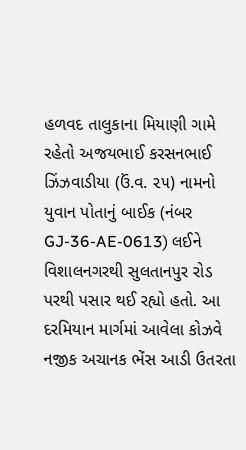હળવદ તાલુકાના મિયાણી ગામે રહેતો અજયભાઈ કરસનભાઈ ઝિંઝવાડીયા (ઉં.વ. ૨૫) નામનો યુવાન પોતાનું બાઈક (નંબર GJ-36-AE-0613) લઈને વિશાલનગરથી સુલતાનપુર રોડ પરથી પસાર થઈ રહ્યો હતો. આ દરમિયાન માર્ગમાં આવેલા કોઝવે નજીક અચાનક ભેંસ આડી ઉતરતા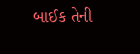બાઈક તેની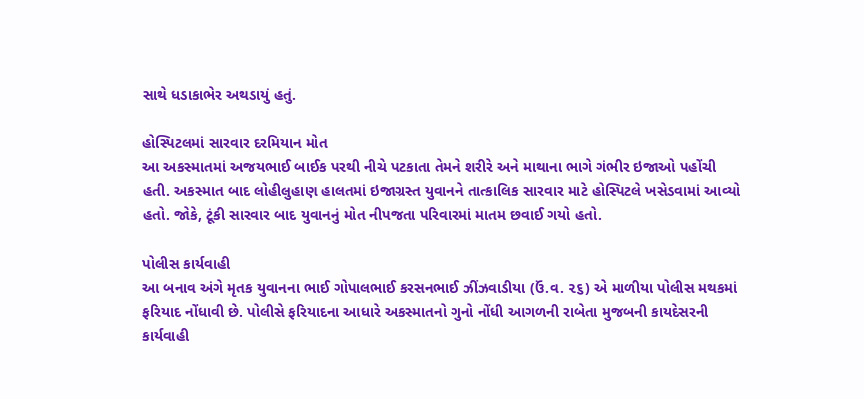સાથે ધડાકાભેર અથડાયું હતું.

હોસ્પિટલમાં સારવાર દરમિયાન મોત
આ અકસ્માતમાં અજયભાઈ બાઈક પરથી નીચે પટકાતા તેમને શરીરે અને માથાના ભાગે ગંભીર ઇજાઓ પહોંચી હતી. અકસ્માત બાદ લોહીલુહાણ હાલતમાં ઇજાગ્રસ્ત યુવાનને તાત્કાલિક સારવાર માટે હોસ્પિટલે ખસેડવામાં આવ્યો હતો. જોકે, ટૂંકી સારવાર બાદ યુવાનનું મોત નીપજતા પરિવારમાં માતમ છવાઈ ગયો હતો.

પોલીસ કાર્યવાહી
આ બનાવ અંગે મૃતક યુવાનના ભાઈ ગોપાલભાઈ કરસનભાઈ ઝીંઝવાડીયા (ઉં.વ. ૨૬) એ માળીયા પોલીસ મથકમાં ફરિયાદ નોંધાવી છે. પોલીસે ફરિયાદના આધારે અકસ્માતનો ગુનો નોંધી આગળની રાબેતા મુજબની કાયદેસરની કાર્યવાહી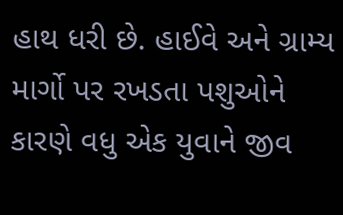હાથ ધરી છે. હાઈવે અને ગ્રામ્ય માર્ગો પર રખડતા પશુઓને કારણે વધુ એક યુવાને જીવ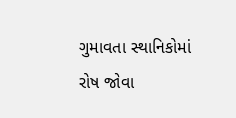ગુમાવતા સ્થાનિકોમાં રોષ જોવા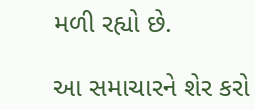મળી રહ્યો છે.

આ સમાચારને શેર કરો